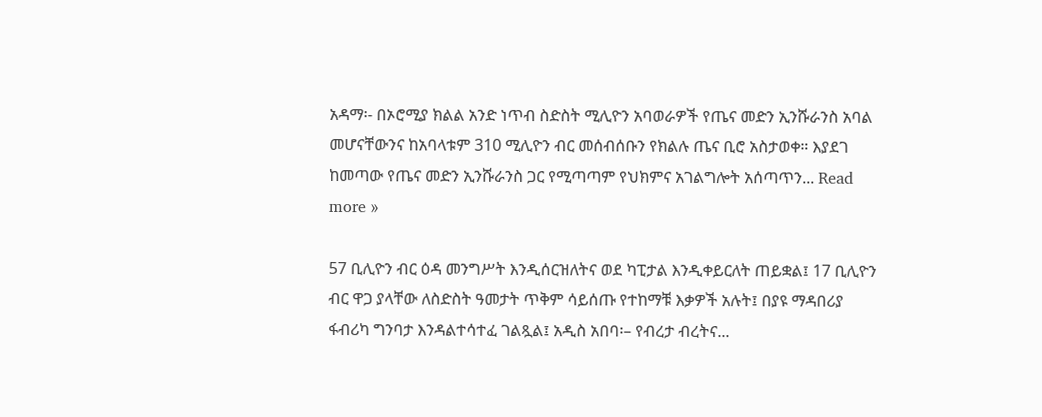አዳማ፡- በኦሮሚያ ክልል አንድ ነጥብ ስድስት ሚሊዮን አባወራዎች የጤና መድን ኢንሹራንስ አባል መሆናቸውንና ከአባላቱም 310 ሚሊዮን ብር መሰብሰቡን የክልሉ ጤና ቢሮ አስታወቀ። እያደገ ከመጣው የጤና መድን ኢንሹራንስ ጋር የሚጣጣም የህክምና አገልግሎት አሰጣጥን... Read more »

57 ቢሊዮን ብር ዕዳ መንግሥት እንዲሰርዝለትና ወደ ካፒታል እንዲቀይርለት ጠይቋል፤ 17 ቢሊዮን ብር ዋጋ ያላቸው ለስድስት ዓመታት ጥቅም ሳይሰጡ የተከማቹ እቃዎች አሉት፤ በያዩ ማዳበሪያ ፋብሪካ ግንባታ እንዳልተሳተፈ ገልጿል፤ አዲስ አበባ፡– የብረታ ብረትና...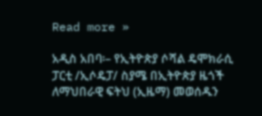Read more »

አዲስ አበባ፡– የኢትዮጵያ ሶሻል ዴሞክራሲ ፓርቲ /ኢሶዴፓ/ ስያሜ በኢትዮጵያ ዜጎች ለማህበራዊ ፍትህ (ኢዜማ) መወሰዱን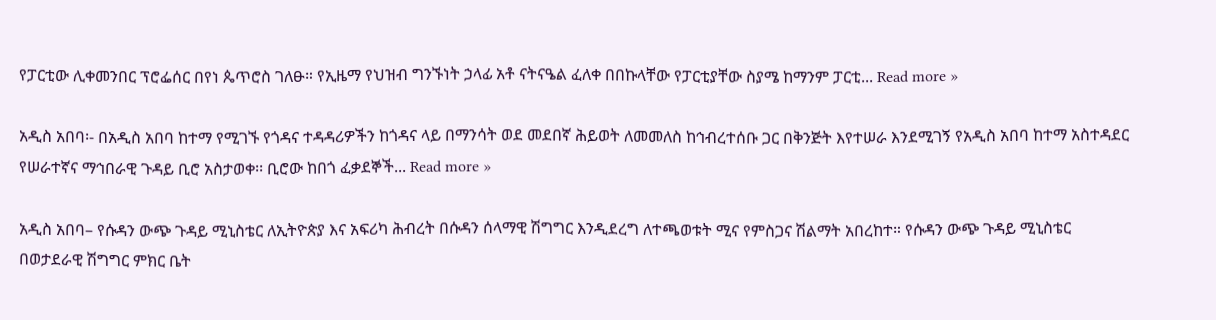የፓርቲው ሊቀመንበር ፕሮፌሰር በየነ ጴጥሮስ ገለፁ። የኢዜማ የህዝብ ግንኙነት ኃላፊ አቶ ናትናዔል ፈለቀ በበኩላቸው የፓርቲያቸው ስያሜ ከማንም ፓርቲ... Read more »

አዲስ አበባ፡- በአዲስ አበባ ከተማ የሚገኙ የጎዳና ተዳዳሪዎችን ከጎዳና ላይ በማንሳት ወደ መደበኛ ሕይወት ለመመለስ ከኅብረተሰቡ ጋር በቅንጅት እየተሠራ እንደሚገኝ የአዲስ አበባ ከተማ አስተዳደር የሠራተኛና ማኅበራዊ ጉዳይ ቢሮ አስታወቀ፡፡ ቢሮው ከበጎ ፈቃደኞች... Read more »

አዲስ አበባ– የሱዳን ውጭ ጉዳይ ሚኒስቴር ለኢትዮጵያ እና አፍሪካ ሕብረት በሱዳን ሰላማዊ ሽግግር እንዲደረግ ለተጫወቱት ሚና የምስጋና ሽልማት አበረከተ። የሱዳን ውጭ ጉዳይ ሚኒስቴር በወታደራዊ ሽግግር ምክር ቤት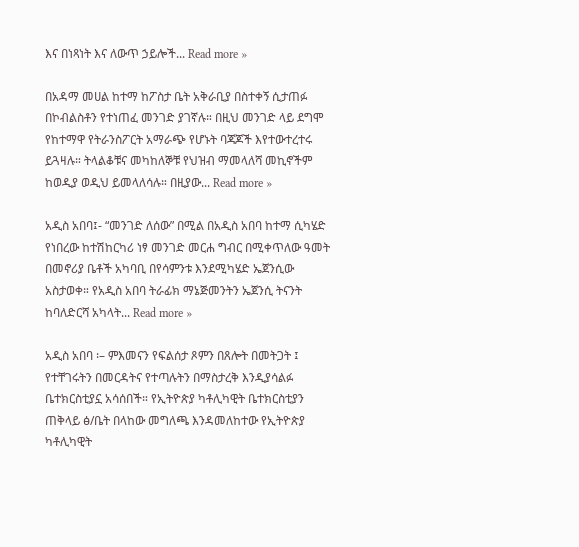እና በነጻነት እና ለውጥ ኃይሎች... Read more »

በአዳማ መሀል ከተማ ከፖስታ ቤት አቅራቢያ በስተቀኝ ሲታጠፉ በኮብልስቶን የተነጠፈ መንገድ ያገኛሉ። በዚህ መንገድ ላይ ደግሞ የከተማዋ የትራንስፖርት አማራጭ የሆኑት ባጃጆች እየተውተረተሩ ይጓዛሉ። ትላልቆቹና መካከለኞቹ የህዝብ ማመላለሻ መኪኖችም ከወዲያ ወዲህ ይመላለሳሉ። በዚያው... Read more »

አዲስ አበባ፤- “መንገድ ለሰው” በሚል በአዲስ አበባ ከተማ ሲካሄድ የነበረው ከተሽከርካሪ ነፃ መንገድ መርሐ ግብር በሚቀጥለው ዓመት በመኖሪያ ቤቶች አካባቢ በየሳምንቱ እንደሚካሄድ ኤጀንሲው አስታወቀ። የአዲስ አበባ ትራፊክ ማኔጅመንትን ኤጀንሲ ትናንት ከባለድርሻ አካላት... Read more »

አዲስ አበባ ፡– ምእመናን የፍልሰታ ጾምን በጸሎት በመትጋት ፤ የተቸገሩትን በመርዳትና የተጣሉትን በማስታረቅ እንዲያሳልፉ ቤተክርስቲያኗ አሳሰበች። የኢትዮጵያ ካቶሊካዊት ቤተክርስቲያን ጠቅላይ ፅ/ቤት በላከው መግለጫ እንዳመለከተው የኢትዮጵያ ካቶሊካዊት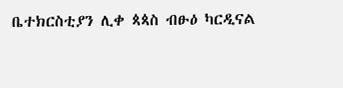ቤተክርስቲያን ሊቀ ጳጳስ ብፁዕ ካርዲናል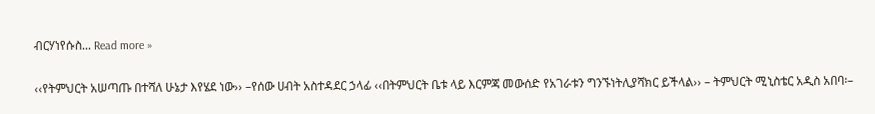ብርሃነየሱስ... Read more »

‹‹የትምህርት አሠጣጡ በተሻለ ሁኔታ እየሄደ ነው›› –የሰው ሀብት አስተዳደር ኃላፊ ‹‹በትምህርት ቤቱ ላይ እርምጃ መውሰድ የአገራቱን ግንኙነትሊያሻክር ይችላል›› – ትምህርት ሚኒስቴር አዲስ አበባ፡–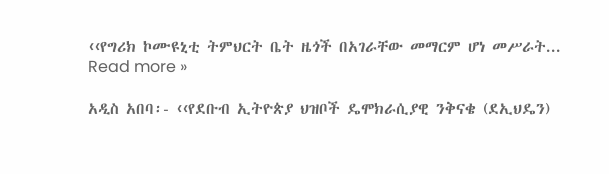‹‹የግሪክ ኮሙዩኒቲ ትምህርት ቤት ዜጎች በአገራቸው መማርም ሆነ መሥራት... Read more »

አዲስ አበባ፡- ‹‹የደቡብ ኢትዮጵያ ህዝቦች ዴሞክራሲያዊ ንቅናቄ (ደኢህዴን)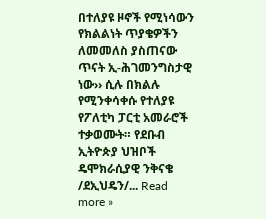በተለያዩ ዞኖች የሚነሳውን የክልልነት ጥያቄዎችን ለመመለስ ያስጠናው ጥናት ኢ-ሕገመንግስታዊ ነው›› ሲሉ በክልሉ የሚንቀሳቀሱ የተለያዩ የፖለቲካ ፓርቲ አመራሮች ተቃወሙት። የደቡብ ኢትዮጵያ ህዝቦች ዴሞክራሲያዊ ንቅናቄ /ደኢህዴን/... Read more »